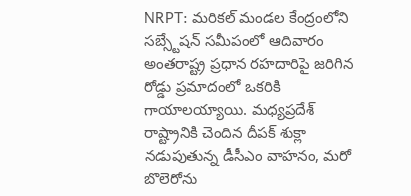NRPT: మరికల్ మండల కేంద్రంలోని సబ్స్టేషన్ సమీపంలో ఆదివారం అంతరాష్ట్ర ప్రధాన రహదారిపై జరిగిన రోడ్డు ప్రమాదంలో ఒకరికి గాయాలయ్యాయి. మధ్యప్రదేశ్ రాష్ట్రానికి చెందిన దీపక్ శుక్లా నడుపుతున్న డీసీఎం వాహనం, మరో బొలెరోను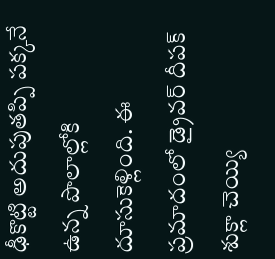ఢీకొట్టి అదుపుతప్పి పక్కనే ఉన్న పొలాల్లోకి దూసుకెళ్లింది. ఈ ప్రమాదంలో డ్రైవర్ దీపక్ శుక్లా చెయ్యి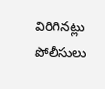విరిగినట్లు పోలీసులు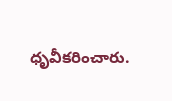ధృవీకరించారు.